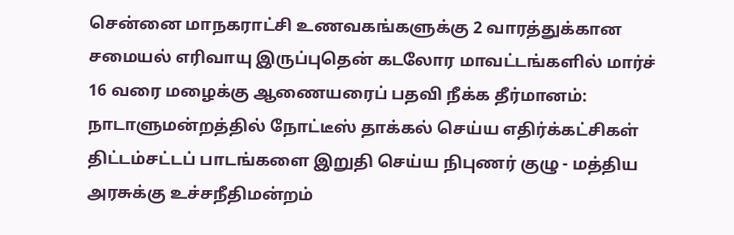சென்னை மாநகராட்சி உணவகங்களுக்கு 2 வாரத்துக்கான சமையல் எரிவாயு இருப்புதென் கடலோர மாவட்டங்களில் மார்ச் 16 வரை மழைக்கு ஆணையரைப் பதவி நீக்க தீர்மானம்: நாடாளுமன்றத்தில் நோட்டீஸ் தாக்கல் செய்ய எதிர்க்கட்சிகள் திட்டம்சட்டப் பாடங்களை இறுதி செய்ய நிபுணர் குழு - மத்திய அரசுக்கு உச்சநீதிமன்றம்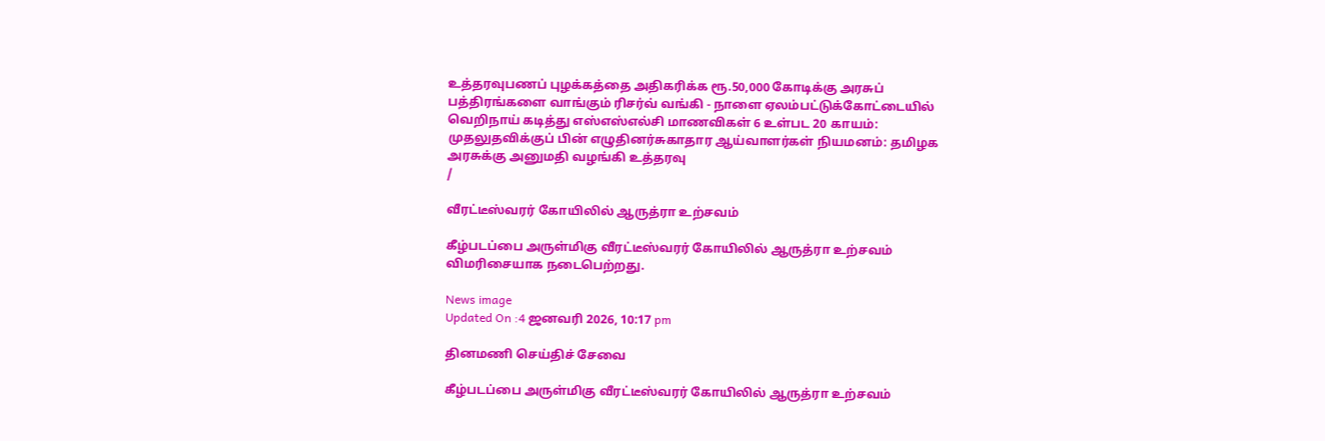உத்தரவுபணப் புழக்கத்தை அதிகரிக்க ரூ.50,000 கோடிக்கு அரசுப் பத்திரங்களை வாங்கும் ரிசர்வ் வங்கி - நாளை ஏலம்பட்டுக்கோட்டையில் வெறிநாய் கடித்து எஸ்எஸ்எல்சி மாணவிகள் 6 உள்பட 20 காயம்: முதலுதவிக்குப் பின் எழுதினர்சுகாதார ஆய்வாளர்கள் நியமனம்: தமிழக அரசுக்கு அனுமதி வழங்கி உத்தரவு
/

வீரட்டீஸ்வரர் கோயிலில் ஆருத்ரா உற்சவம்

கீழ்படப்பை அருள்மிகு வீரட்டீஸ்வரர் கோயிலில் ஆருத்ரா உற்சவம் விமரிசையாக நடைபெற்றது.

News image
Updated On :4 ஜனவரி 2026, 10:17 pm

தினமணி செய்திச் சேவை

கீழ்படப்பை அருள்மிகு வீரட்டீஸ்வரர் கோயிலில் ஆருத்ரா உற்சவம்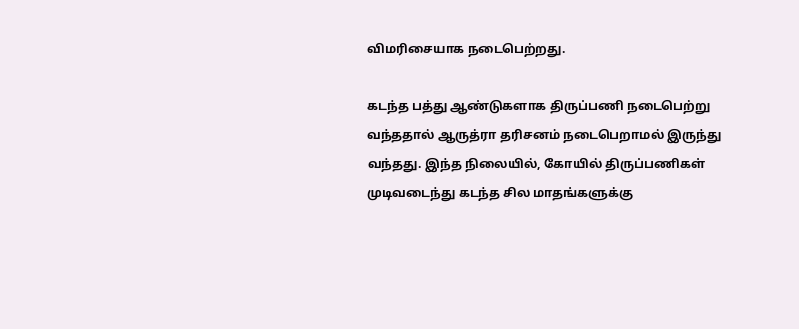விமரிசையாக நடைபெற்றது.

கடந்த பத்து ஆண்டுகளாக திருப்பணி நடைபெற்று வந்ததால் ஆருத்ரா தரிசனம் நடைபெறாமல் இருந்து வந்தது. இந்த நிலையில், கோயில் திருப்பணிகள் முடிவடைந்து கடந்த சில மாதங்களுக்கு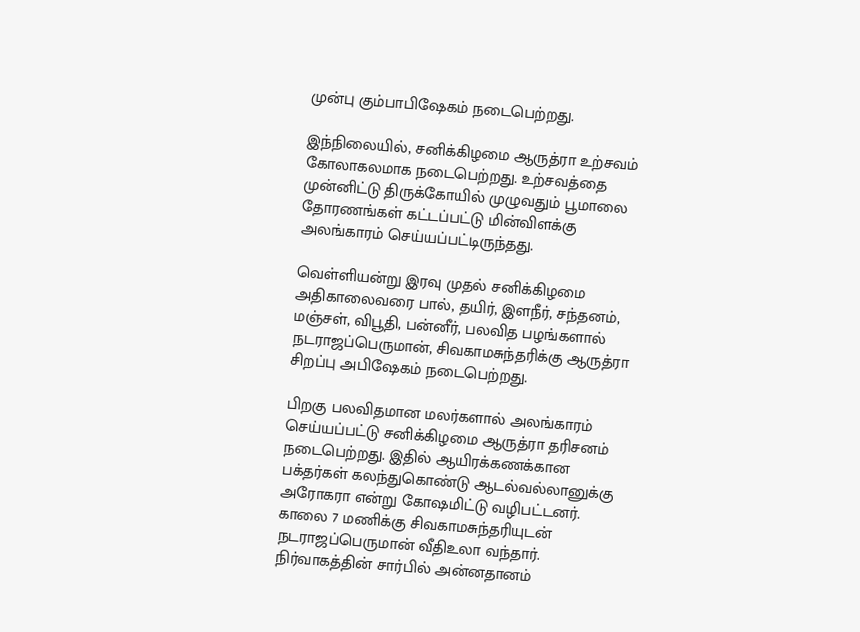முன்பு கும்பாபிஷேகம் நடைபெற்றது.

இந்நிலையில், சனிக்கிழமை ஆருத்ரா உற்சவம் கோலாகலமாக நடைபெற்றது. உற்சவத்தை முன்னிட்டு திருக்கோயில் முழுவதும் பூமாலை தோரணங்கள் கட்டப்பட்டு மின்விளக்கு அலங்காரம் செய்யப்பட்டிருந்தது.

வெள்ளியன்று இரவு முதல் சனிக்கிழமை அதிகாலைவரை பால், தயிர், இளநீர், சந்தனம், மஞ்சள், விபூதி, பன்னீர், பலவித பழங்களால் நடராஜப்பெருமான், சிவகாமசுந்தரிக்கு ஆருத்ரா சிறப்பு அபிஷேகம் நடைபெற்றது.

பிறகு பலவிதமான மலர்களால் அலங்காரம் செய்யப்பட்டு சனிக்கிழமை ஆருத்ரா தரிசனம் நடைபெற்றது. இதில் ஆயிரக்கணக்கான பக்தர்கள் கலந்துகொண்டு ஆடல்வல்லானுக்கு அரோகரா என்று கோஷமிட்டு வழிபட்டனர். காலை 7 மணிக்கு சிவகாமசுந்தரியுடன் நடராஜப்பெருமான் வீதிஉலா வந்தார். நிர்வாகத்தின் சார்பில் அன்னதானம்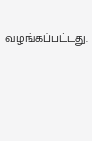வழங்கப்பட்டது.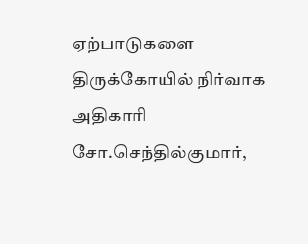ஏற்பாடுகளை திருக்கோயில் நிர்வாக அதிகாரி சோ.செந்தில்குமார்,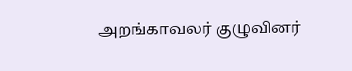அறங்காவலர் குழுவினர்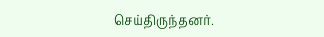செய்திருந்தனர்.